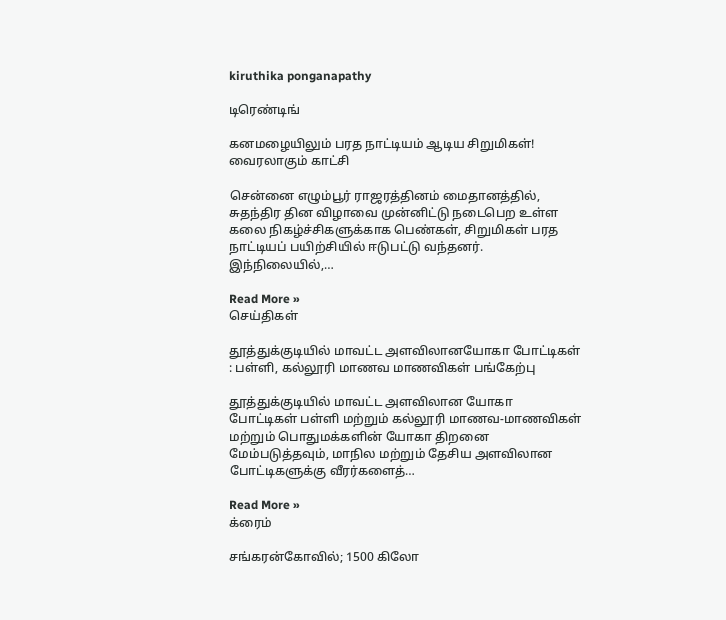kiruthika ponganapathy

டிரெண்டிங்

கனமழையிலும் பரத நாட்டியம் ஆடிய சிறுமிகள்! வைரலாகும் காட்சி

சென்னை எழும்பூர் ராஜரத்தினம் மைதானத்தில், சுதந்திர தின விழாவை முன்னிட்டு நடைபெற உள்ள கலை நிகழ்ச்சிகளுக்காக பெண்கள், சிறுமிகள் பரத நாட்டியப் பயிற்சியில் ஈடுபட்டு வந்தனர். இந்நிலையில்,…

Read More »
செய்திகள்

தூத்துக்குடியில் மாவட்ட அளவிலானயோகா போட்டிகள் : பள்ளி, கல்லூரி மாணவ மாணவிகள் பங்கேற்பு

தூத்துக்குடியில் மாவட்ட அளவிலான யோகா போட்டிகள் பள்ளி மற்றும் கல்லூரி மாணவ-மாணவிகள் மற்றும் பொதுமக்களின் யோகா திறனை மேம்படுத்தவும், மாநில மற்றும் தேசிய அளவிலான போட்டிகளுக்கு வீரர்களைத்…

Read More »
க்ரைம்

சங்கரன்கோவில்; 1500 கிலோ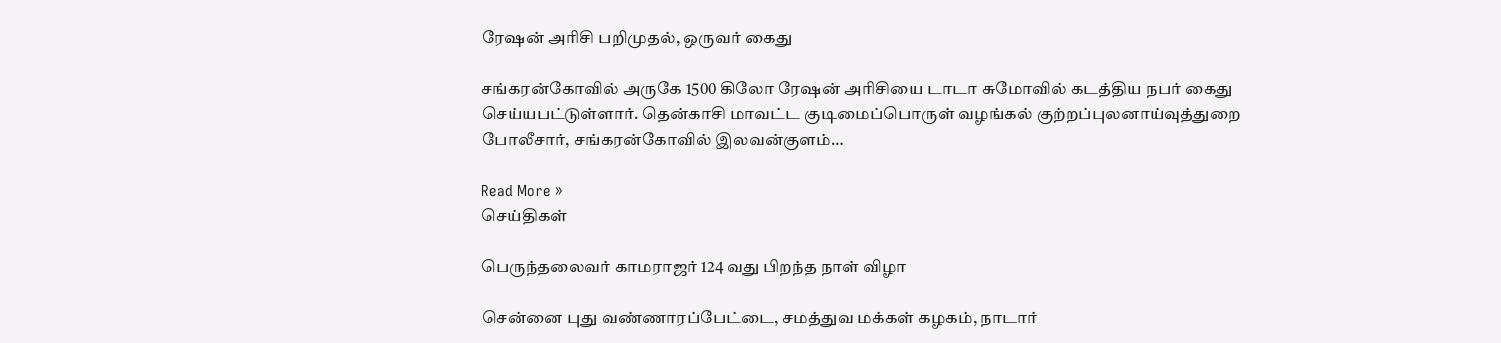ரேஷன் அரிசி பறிமுதல், ஒருவர் கைது

சங்கரன்கோவில் அருகே 1500 கிலோ ரேஷன் அரிசியை டாடா சுமோவில் கடத்திய நபர் கைது செய்யபட்டுள்ளார். தென்காசி மாவட்ட குடிமைப்பொருள் வழங்கல் குற்றப்புலனாய்வுத்துறை போலீசார், சங்கரன்கோவில் இலவன்குளம்…

Read More »
செய்திகள்

பெருந்தலைவர் காமராஜர் 124 வது பிறந்த நாள் விழா

சென்னை புது வண்ணாரப்பேட்டை, சமத்துவ மக்கள் கழகம், நாடார்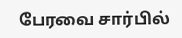பேரவை சார்பில்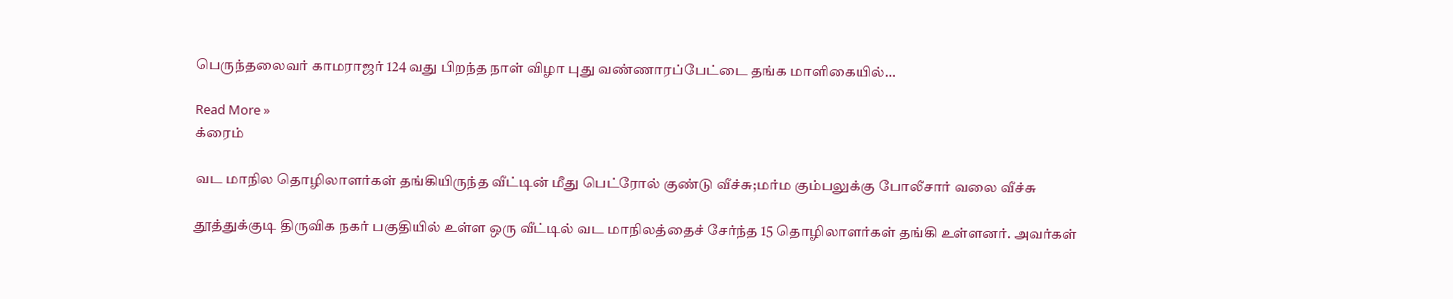பெருந்தலைவர் காமராஜர் 124 வது பிறந்த நாள் விழா புது வண்ணாரப்பேட்டை தங்க மாளிகையில்…

Read More »
க்ரைம்

வட மாநில தொழிலாளர்கள் தங்கியிருந்த வீட்டின் மீது பெட்ரோல் குண்டு வீச்சு;மர்ம கும்பலுக்கு போலீசார் வலை வீச்சு

தூத்துக்குடி திருவிக நகர் பகுதியில் உள்ள ஒரு வீட்டில் வட மாநிலத்தைச் சேர்ந்த 15 தொழிலாளர்கள் தங்கி உள்ளனர். அவர்கள்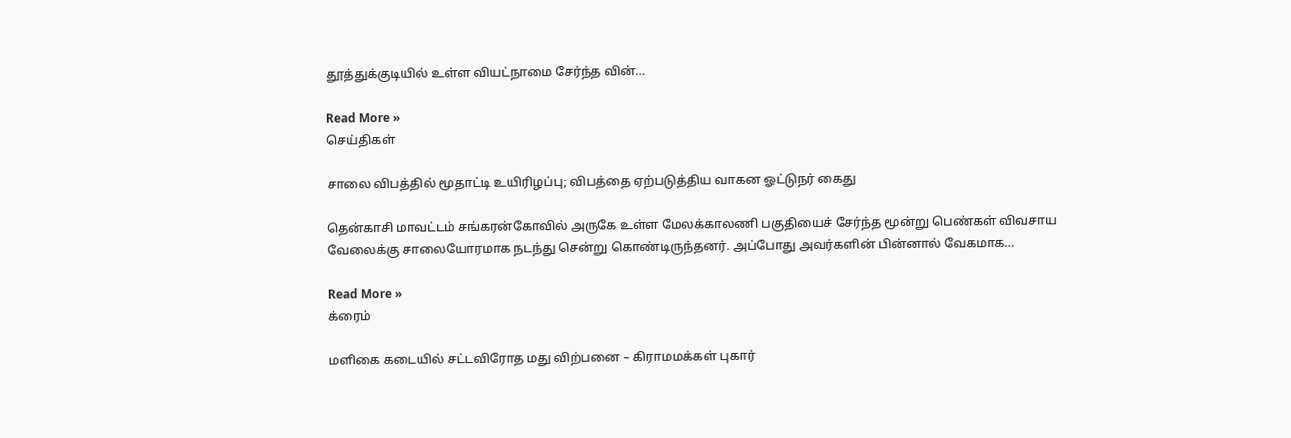தூத்துக்குடியில் உள்ள வியட்நாமை சேர்ந்த வின்…

Read More »
செய்திகள்

சாலை விபத்தில் மூதாட்டி உயிரிழப்பு; விபத்தை ஏற்படுத்திய வாகன ஓட்டுநர் கைது

தென்காசி மாவட்டம் சங்கரன்கோவில் அருகே உள்ள மேலக்காலணி பகுதியைச் சேர்ந்த மூன்று பெண்கள் விவசாய வேலைக்கு சாலையோரமாக நடந்து சென்று கொண்டிருந்தனர். அப்போது அவர்களின் பின்னால் வேகமாக…

Read More »
க்ரைம்

மளிகை கடையில் சட்டவிரோத மது விற்பனை – கிராமமக்கள் புகார்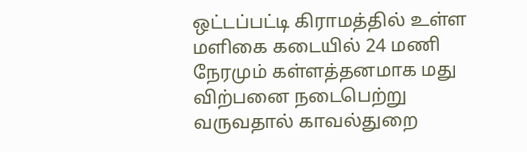ஒட்டப்பட்டி கிராமத்தில் உள்ள மளிகை கடையில் 24 மணி நேரமும் கள்ளத்தனமாக மது விற்பனை நடைபெற்று வருவதால் காவல்துறை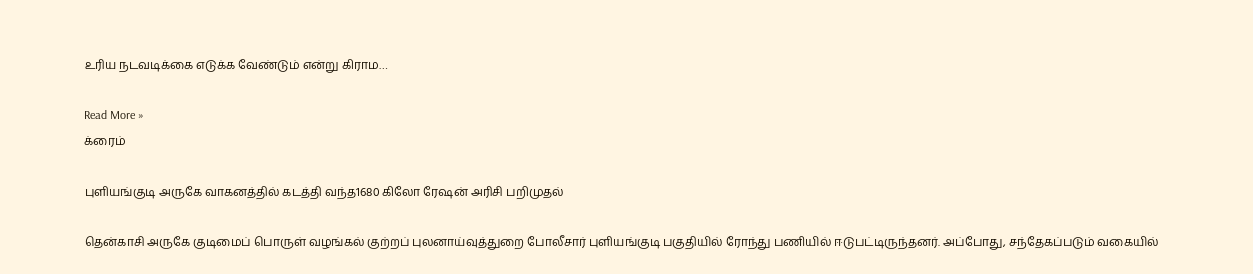உரிய நடவடிக்கை எடுக்க வேண்டும் என்று கிராம…

Read More »
க்ரைம்

புளியங்குடி அருகே வாகனத்தில் கடத்தி வந்த1680 கிலோ ரேஷன் அரிசி பறிமுதல்

தென்காசி அருகே குடிமைப் பொருள் வழங்கல் குற்றப் புலனாய்வுத்துறை போலீசார் புளியங்குடி பகுதியில் ரோந்து பணியில் ஈடுபட்டிருந்தனர். அப்போது, சந்தேகப்படும் வகையில்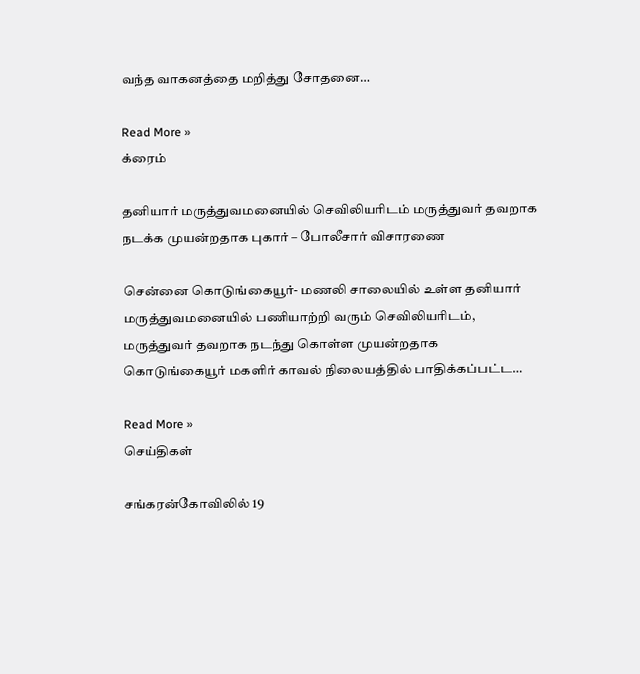வந்த வாகனத்தை மறித்து சோதனை…

Read More »
க்ரைம்

தனியார் மருத்துவமனையில் செவிலியரிடம் மருத்துவர் தவறாக நடக்க முயன்றதாக புகார் – போலீசார் விசாரணை

சென்னை கொடுங்கையூர்- மணலி சாலையில் உள்ள தனியார் மருத்துவமனையில் பணியாற்றி வரும் செவிலியரிடம், மருத்துவர் தவறாக நடந்து கொள்ள முயன்றதாக கொடுங்கையூர் மகளிர் காவல் நிலையத்தில் பாதிக்கப்பட்ட…

Read More »
செய்திகள்

சங்கரன்கோவிலில் 19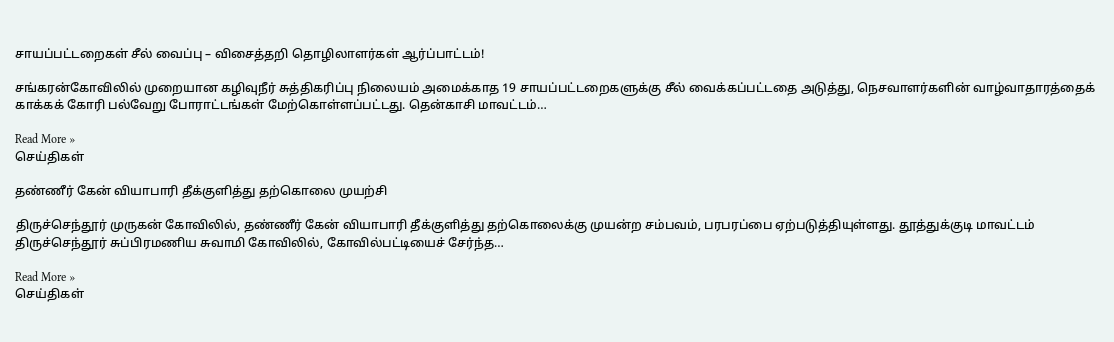சாயப்பட்டறைகள் சீல் வைப்பு – விசைத்தறி தொழிலாளர்கள் ஆர்ப்பாட்டம்!

சங்கரன்கோவிலில் முறையான கழிவுநீர் சுத்திகரிப்பு நிலையம் அமைக்காத 19 சாயப்பட்டறைகளுக்கு சீல் வைக்கப்பட்டதை அடுத்து, நெசவாளர்களின் வாழ்வாதாரத்தைக் காக்கக் கோரி பல்வேறு போராட்டங்கள் மேற்கொள்ளப்பட்டது. தென்காசி மாவட்டம்…

Read More »
செய்திகள்

தண்ணீர் கேன் வியாபாரி தீக்குளித்து தற்கொலை முயற்சி

திருச்செந்தூர் முருகன் கோவிலில், தண்ணீர் கேன் வியாபாரி தீக்குளித்து தற்கொலைக்கு முயன்ற சம்பவம், பரபரப்பை ஏற்படுத்தியுள்ளது. தூத்துக்குடி மாவட்டம் திருச்செந்தூர் சுப்பிரமணிய சுவாமி கோவிலில், கோவில்பட்டியைச் சேர்ந்த…

Read More »
செய்திகள்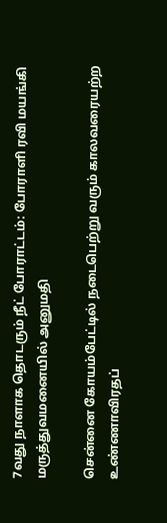7வது நாளாக தொடரும் நீட் போராட்டம்: போராளி ரவி மயங்கி மருத்துவமனையில் அனுமதி

சென்னை கோயம்பேட்டில் நடைபெற்று வரும் காலவரையற்ற உண்ணாவிரதப்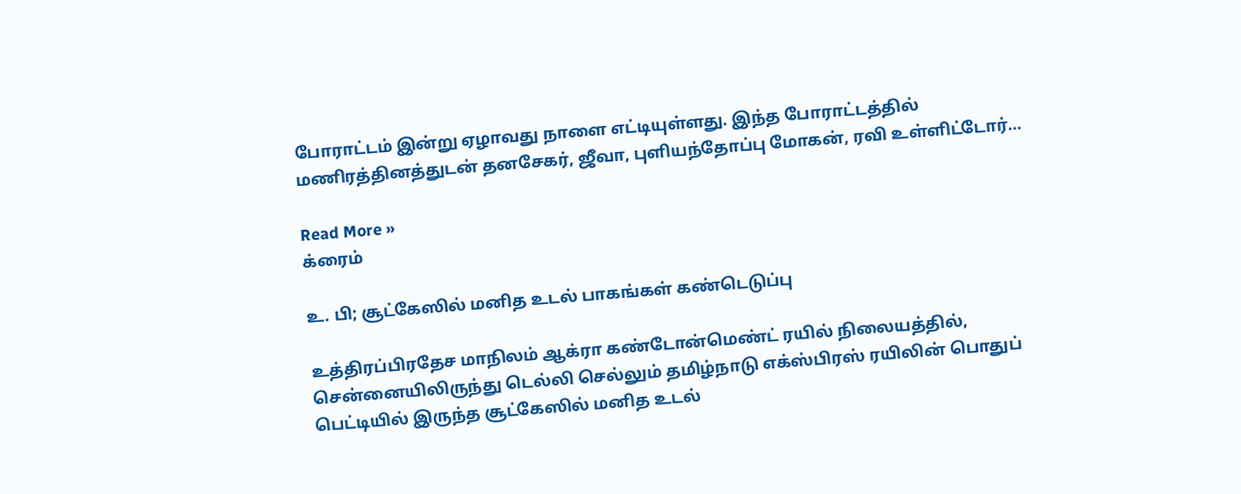போராட்டம் இன்று ஏழாவது நாளை எட்டியுள்ளது. இந்த போராட்டத்தில் மணிரத்தினத்துடன் தனசேகர், ஜீவா, புளியந்தோப்பு மோகன், ரவி உள்ளிட்டோர்…

Read More »
க்ரைம்

உ. பி; சூட்கேஸில் மனித உடல் பாகங்கள் கண்டெடுப்பு

உத்திரப்பிரதேச மாநிலம் ஆக்ரா கண்டோன்மெண்ட் ரயில் நிலையத்தில், சென்னையிலிருந்து டெல்லி செல்லும் தமிழ்நாடு எக்ஸ்பிரஸ் ரயிலின் பொதுப் பெட்டியில் இருந்த சூட்கேஸில் மனித உடல்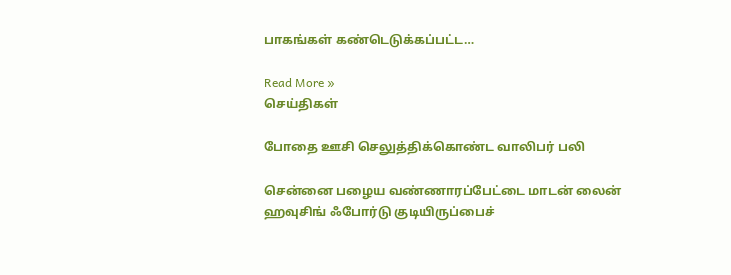பாகங்கள் கண்டெடுக்கப்பட்ட…

Read More »
செய்திகள்

போதை ஊசி செலுத்திக்கொண்ட வாலிபர் பலி

சென்னை பழைய வண்ணாரப்பேட்டை மாடன் லைன் ஹவுசிங் ஃபோர்டு குடியிருப்பைச்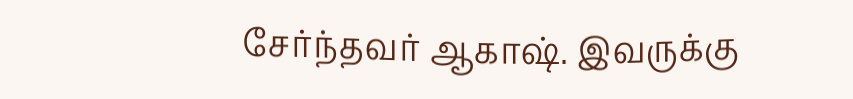சேர்ந்தவர் ஆகாஷ். இவருக்கு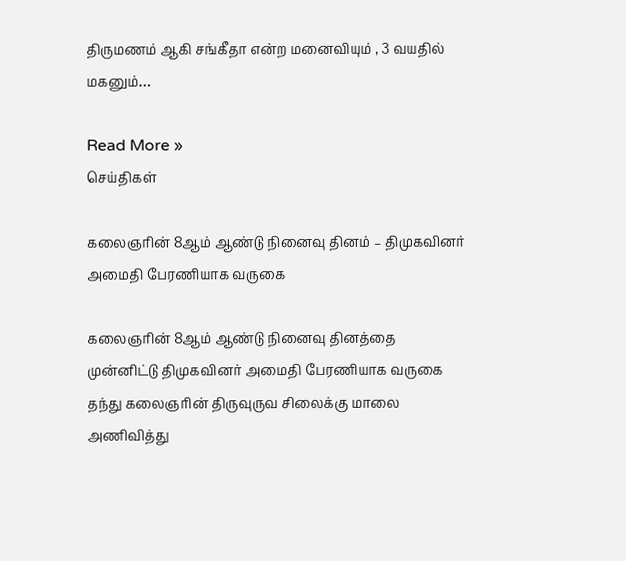திருமணம் ஆகி சங்கீதா என்ற மனைவியும் , 3 வயதில் மகனும்…

Read More »
செய்திகள்

கலைஞரின் 8ஆம் ஆண்டு நினைவு தினம் – திமுகவினர் அமைதி பேரணியாக வருகை

கலைஞரின் 8ஆம் ஆண்டு நினைவு தினத்தை முன்னிட்டு திமுகவினர் அமைதி பேரணியாக வருகை தந்து கலைஞரின் திருவுருவ சிலைக்கு மாலை அணிவித்து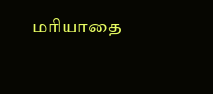மரியாதை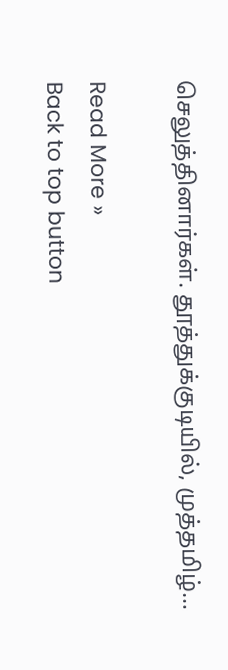செலுத்தினார்கள். தூத்துக்குடியில், முத்தமிழ்…

Read More »
Back to top button